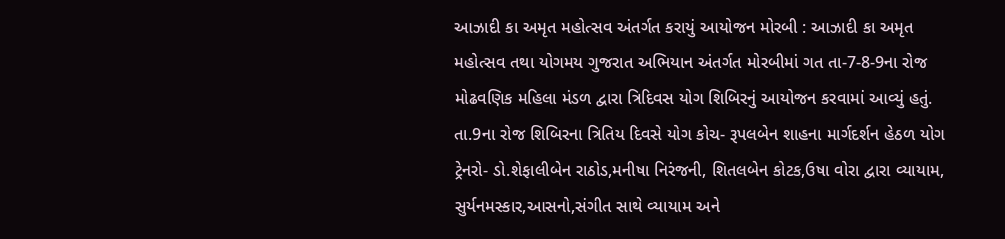આઝાદી કા અમૃત મહોત્સવ અંતર્ગત કરાયું આયોજન મોરબી : આઝાદી કા અમૃત મહોત્સવ તથા યોગમય ગુજરાત અભિયાન અંતર્ગત મોરબીમાં ગત તા-7-8-9ના રોજ મોઢવણિક મહિલા મંડળ દ્વારા ત્રિદિવસ યોગ શિબિરનું આયોજન કરવામાં આવ્યું હતું. તા.9ના રોજ શિબિરના ત્રિતિય દિવસે યોગ કોચ- રૂપલબેન શાહના માર્ગદર્શન હેઠળ યોગ ટ્રેનરો- ડો.શેફાલીબેન રાઠોડ,મનીષા નિરંજની, શિતલબેન કોટક,ઉષા વોરા દ્વારા વ્યાયામ, સુર્યનમસ્કાર,આસનો,સંગીત સાથે વ્યાયામ અને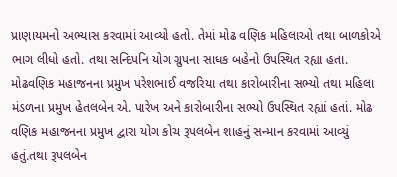પ્રાણાયમનો અભ્યાસ કરવામાં આવ્યો હતો. તેમાં મોઢ વણિક મહિલાઓ તથા બાળકોએ ભાગ લીધો હતો. તથા સન્દિપનિ યોગ ગ્રુપના સાધક બહેનો ઉપસ્થિત રહ્યા હતા. મોઢવણિક મહાજનના પ્રમુખ પરેશભાઈ વજરિયા તથા કારોબારીના સભ્યો તથા મહિલા મંડળના પ્રમુખ હેતલબેન એ. પારેખ અને કારોબારીના સભ્યો ઉપસ્થિત રહ્યાં હતાં. મોઢ વણિક મહાજનના પ્રમુખ દ્વારા યોગ કોચ રૂપલબેન શાહનું સન્માન કરવામાં આવ્યું હતું.તથા રૂપલબેન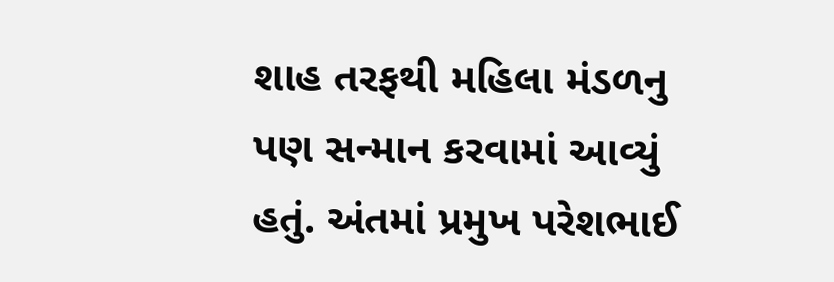શાહ તરફથી મહિલા મંડળનુ પણ સન્માન કરવામાં આવ્યું હતું. અંતમાં પ્રમુખ પરેશભાઈ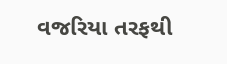વજરિયા તરફથી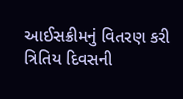આઈસક્રીમનું વિતરણ કરી ત્રિતિય દિવસની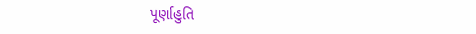પૂર્ણાહુતિ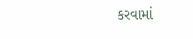કરવામાં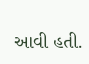આવી હતી.